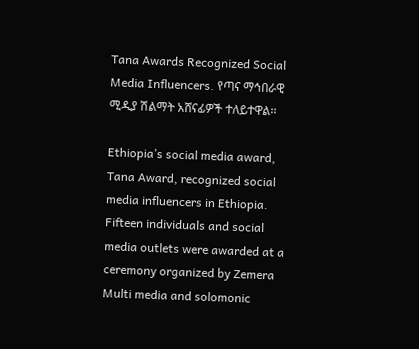Tana Awards Recognized Social Media Influencers. የጣና ማኅበራዊ ሚዲያ ሽልማት አሸናፊዎች ተለይተዋል፡፡

Ethiopia’s social media award, Tana Award, recognized social media influencers in Ethiopia.  Fifteen individuals and social media outlets were awarded at a ceremony organized by Zemera Multi media and solomonic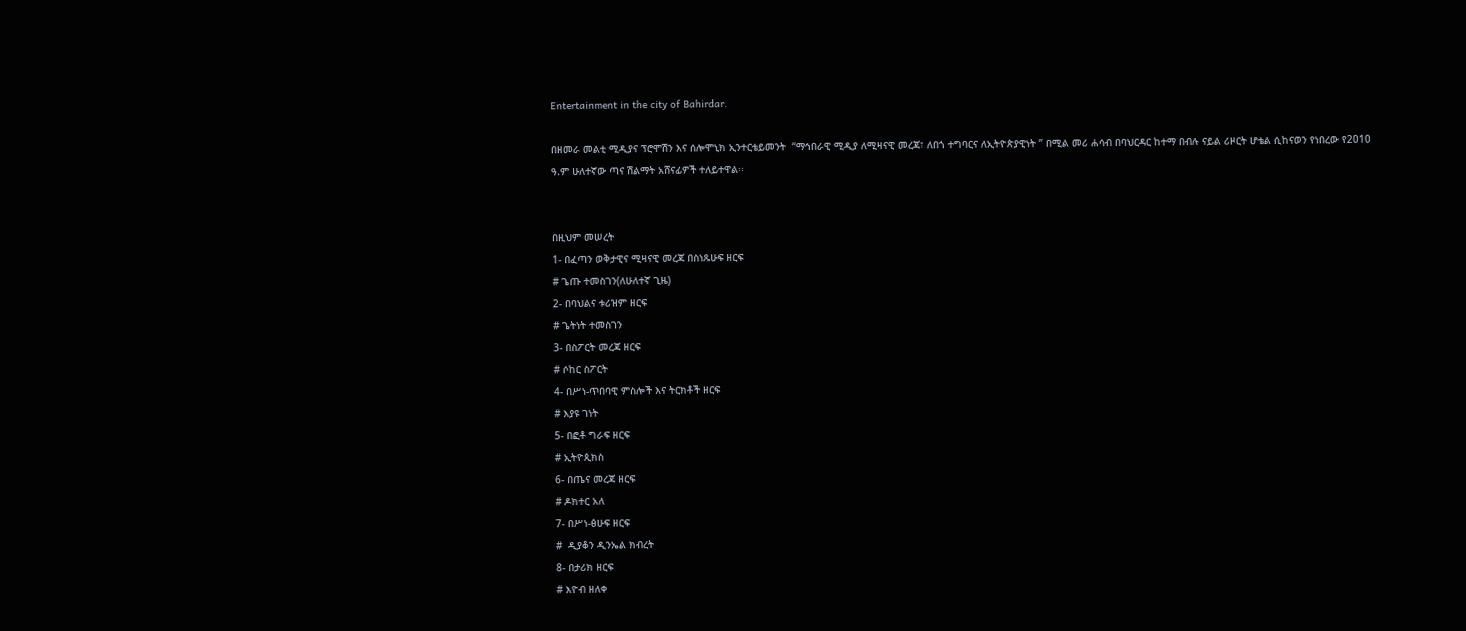Entertainment in the city of Bahirdar.

በዘመራ መልቲ ሚዲያና ፕሮሞሽን እና ሰሎሞኒክ ኢንተርቴይመንት  “ማኅበራዊ ሚዲያ ለሚዛናዊ መረጃ፣ ለበጎ ተግባርና ለኢትዮጵያዊነት ” በሚል መሪ ሐሳብ በባህርዳር ከተማ በብሉ ናይል ሪዞርት ሆቴል ሲከናወን የነበረው የ2010 ዓ.ም ሁለተኛው ጣና ሽልማት አሸናፊዎች ተለይተዋል፡፡


በዚህም መሠረት
1- በፈጣን ወቅታዊና ሚዛናዊ መረጃ በስነጹሁፍ ዘርፍ
# ጌጡ ተመስገን(ለሁለተኛ ጊዜ)
2- በባህልና ቱሪዝም ዘርፍ
# ጌትነት ተመስገን
3- በስፖርት መረጃ ዘርፍ
# ሶከር ስፖርት
4- በሥነ-ጥበባዊ ምስሎች እና ትርክቶች ዘርፍ
# እያዩ ገነት
5- በፎቶ ግራፍ ዘርፍ
# ኢትዮጲክስ
6- በጤና መረጃ ዘርፍ
# ዶክተር አለ
7- በሥነ-ፅሁፍ ዘርፍ
#  ዲያቆን ዲንኤል ክብረት
8- በታሪክ ዘርፍ
# እዮብ ዘለቀ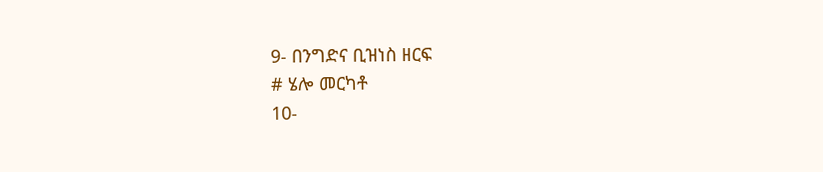9- በንግድና ቢዝነስ ዘርፍ
# ሄሎ መርካቶ
10-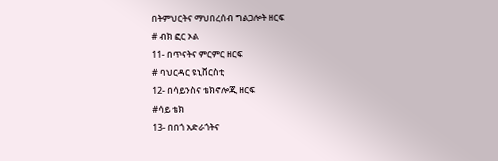በትምህርትና ማህበረሰብ ግልጋሎት ዘርፍ
# ብክ ፎር ኦል
11- በጥናትና ምርምር ዘርፍ
# ባህርዳር ዩኒቨርስቲ
12- በሳይንስና ቴክኖሎጂ ዘርፍ
#ሳይ ቴክ
13- በበጎ አድራጎትና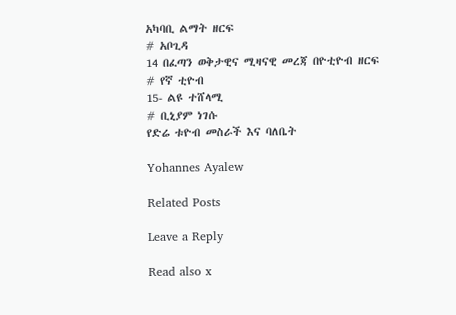አካባቢ ልማት ዘርፍ
# አቦጊዳ
14 በፈጣን ወቅታዊና ሚዛናዊ መረጃ በዮቲዮብ ዘርፍ
# የኛ ቲዮብ
15- ልዩ ተሸላሚ
# ቢኒያም ነገሱ
የድሬ ቱዮብ መስራች እና ባለቤት

Yohannes Ayalew

Related Posts

Leave a Reply

Read also x